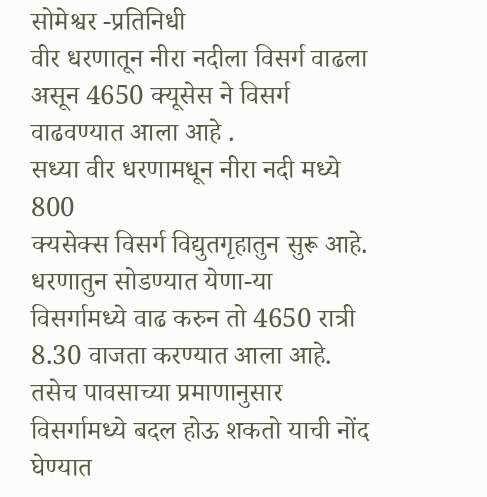सोमेश्वर -प्रतिनिधी
वीर धरणातून नीरा नदीला विसर्ग वाढला असून 4650 क्यूसेस ने विसर्ग वाढवण्यात आला आहे .
सध्या वीर धरणामधून नीरा नदी मध्ये 800
क्यसेक्स विसर्ग विद्युतगृहातुन सुरू आहे. धरणातुन सोडण्यात येणा-या विसर्गामध्ये वाढ करुन तो 4650 रात्री 8.30 वाजता करण्यात आला आहे.
तसेच पावसाच्या प्रमाणानुसार विसर्गामध्ये बदल होऊ शकतो याची नोंद घेण्यात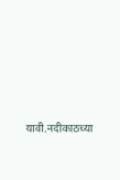यावी.नदीकाठच्या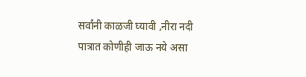सर्वांनी काळजी घ्यावी ,नीरा नदी पात्रात कोणीही जाऊ नये असा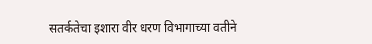सतर्कतेचा इशारा वीर धरण विभागाच्या वतीने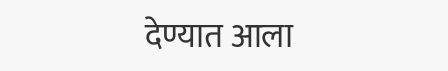देण्यात आला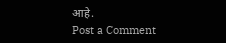आहे.
Post a Comment